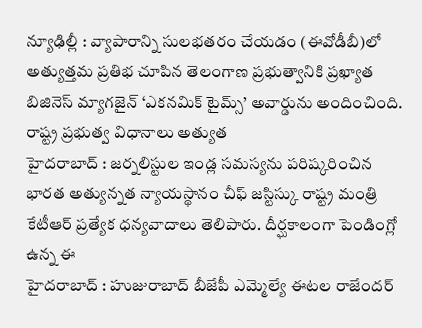న్యూఢిల్లీ : వ్యాపారాన్ని సులభతరం చేయడం (ఈవోడీబీ)లో అత్యుత్తమ ప్రతిభ చూపిన తెలంగాణ ప్రభుత్వానికి ప్రఖ్యాత బిజినెస్ మ్యాగజైన్ ‘ఎకనమిక్ టైమ్స్’ అవార్డును అందించింది. రాష్ట్ర ప్రభుత్వ విధానాలు అత్యుత
హైదరాబాద్ : జర్నలిస్టుల ఇండ్ల సమస్యను పరిష్కరించిన భారత అత్యున్నత న్యాయస్థానం చీఫ్ జస్టిస్కు రాష్ట్ర మంత్రి కేటీఆర్ ప్రత్యేక ధన్యవాదాలు తెలిపారు. దీర్ఘకాలంగా పెండింగ్లో ఉన్న ఈ
హైదరాబాద్ : హుజురాబాద్ బీజేపీ ఎమ్మెల్యే ఈటల రాజేందర్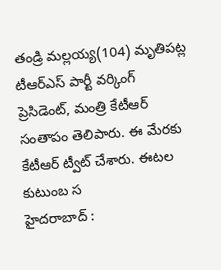తండ్రి మల్లయ్య(104) మృతిపట్ల టీఆర్ఎస్ పార్టీ వర్కింగ్ ప్రెసిడెంట్, మంత్రి కేటీఆర్ సంతాపం తెలిపారు. ఈ మేరకు కేటీఆర్ ట్వీట్ చేశారు. ఈటల కుటుంబ స
హైదరాబాద్ :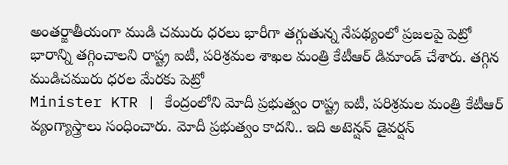అంతర్జాతీయంగా ముడి చమురు ధరలు భారీగా తగ్గుతున్న నేపథ్యంలో ప్రజలపై పెట్రో భారాన్ని తగ్గించాలని రాష్ట్ర ఐటీ, పరిశ్రమల శాఖల మంత్రి కేటీఆర్ డిమాండ్ చేశారు. తగ్గిన ముడిచమురు ధరల మేరకు పెట్రో
Minister KTR | కేంద్రంలోని మోదీ ప్రభుత్వం రాష్ట్ర ఐటీ, పరిశ్రమల మంత్రి కేటీఆర్ వ్యంగ్యాస్త్రాలు సంధించారు. మోదీ ప్రభుత్వం కాదని.. ఇది అటెన్షన్ డైవర్షన్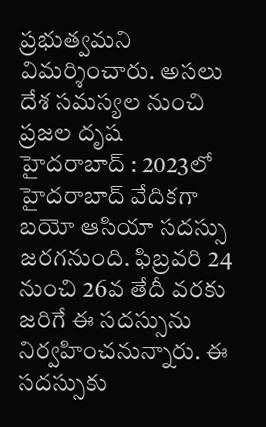ప్రభుత్వమని విమర్శించారు. అసలు దేశ సమస్యల నుంచి ప్రజల దృష
హైదరాబాద్ : 2023లో హైదరాబాద్ వేదికగా బయో ఆసియా సదస్సు జరగనుంది. ఫిబ్రవరి 24 నుంచి 26వ తేదీ వరకు జరిగే ఈ సదస్సును నిర్వహించనున్నారు. ఈ సదస్సుకు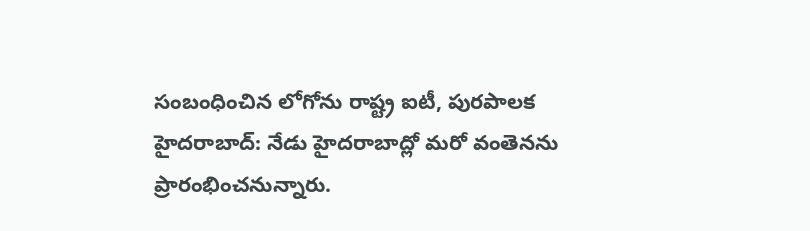సంబంధించిన లోగోను రాష్ట్ర ఐటీ, పురపాలక
హైదరాబాద్: నేడు హైదరాబాద్లో మరో వంతెనను ప్రారంభించనున్నారు.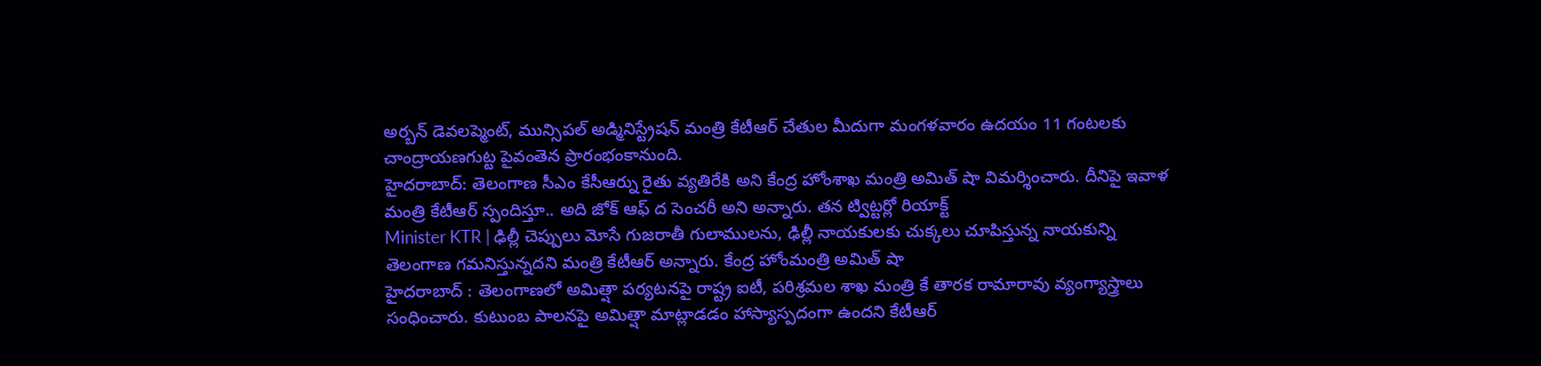అర్బన్ డెవలప్మెంట్, మున్సిపల్ అడ్మినిస్ట్రేషన్ మంత్రి కేటీఆర్ చేతుల మీదుగా మంగళవారం ఉదయం 11 గంటలకు చాంద్రాయణగుట్ట పైవంతెన ప్రారంభంకానుంది.
హైదరాబాద్: తెలంగాణ సీఎం కేసీఆర్ను రైతు వ్యతిరేకి అని కేంద్ర హోంశాఖ మంత్రి అమిత్ షా విమర్శించారు. దీనిపై ఇవాళ మంత్రి కేటీఆర్ స్పందిస్తూ.. అది జోక్ ఆఫ్ ద సెంచరీ అని అన్నారు. తన ట్విట్టర్లో రియాక్ట్
Minister KTR | ఢిల్లీ చెప్పులు మోసే గుజరాతీ గులాములను, ఢిల్లీ నాయకులకు చుక్కలు చూపిస్తున్న నాయకున్ని తెలంగాణ గమనిస్తున్నదని మంత్రి కేటీఆర్ అన్నారు. కేంద్ర హోంమంత్రి అమిత్ షా
హైదరాబాద్ : తెలంగాణలో అమిత్షా పర్యటనపై రాష్ట్ర ఐటీ, పరిశ్రమల శాఖ మంత్రి కే తారక రామారావు వ్యంగ్యాస్త్రాలు సంధించారు. కుటుంబ పాలనపై అమిత్షా మాట్లాడడం హాస్యాస్పదంగా ఉందని కేటీఆర్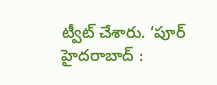ట్వీట్ చేశారు. ‘పూర్
హైదరాబాద్ :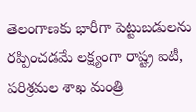తెలంగాణకు భారీగా పెట్టుబడులను రప్పించడమే లక్ష్యంగా రాష్ట్ర ఐటీ, పరిశ్రమల శాఖ మంత్రి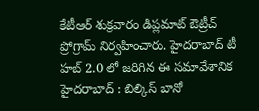కేటీఆర్ శుక్రవారం డిప్లమాట్ ఔట్రీచ్ ప్రోగ్రామ్ నిర్వహించారు. హైదరాబాద్ టీ హబ్ 2.0 లో జరిగిన ఈ సమావేశానిక
హైదరాబాద్ : బిల్కిస్ బానో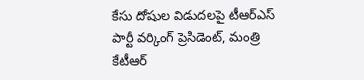కేసు దోషుల విడుదలపై టీఆర్ఎస్ పార్టీ వర్కింగ్ ప్రెసిడెంట్, మంత్రి కేటీఆర్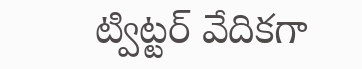ట్విట్టర్ వేదికగా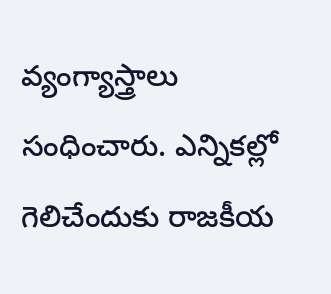వ్యంగ్యాస్త్రాలు సంధించారు. ఎన్నికల్లో గెలిచేందుకు రాజకీయ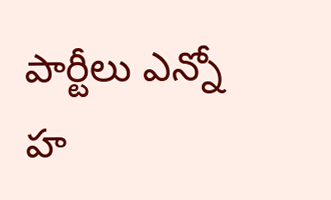పార్టీలు ఎన్నో హ